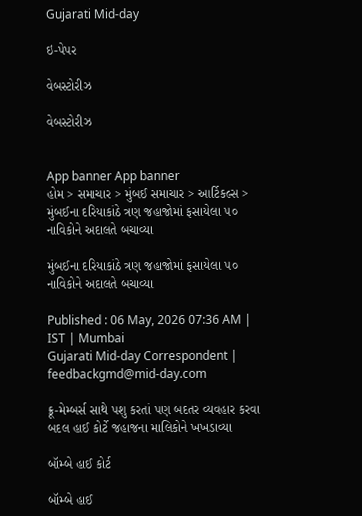Gujarati Mid-day

ઇ-પેપર

વેબસ્ટોરીઝ

વેબસ્ટોરીઝ


App banner App banner
હોમ > સમાચાર > મુંબઈ સમાચાર > આર્ટિકલ્સ > મુંબઈના દરિયાકાંઠે ત્રણ જહાજોમાં ફસાયેલા ૫૦ નાવિકોને અદાલતે બચાવ્યા

મુંબઈના દરિયાકાંઠે ત્રણ જહાજોમાં ફસાયેલા ૫૦ નાવિકોને અદાલતે બચાવ્યા

Published : 06 May, 2026 07:36 AM | IST | Mumbai
Gujarati Mid-day Correspondent | feedbackgmd@mid-day.com

ક્રૂ-મેમ્બર્સ સાથે પશુ કરતાં પણ બદતર વ્યવહાર કરવા બદલ હાઈ કોર્ટે જહાજના માલિકોને ખખડાવ્યા

બૉમ્બે હાઈ કોર્ટ

બૉમ્બે હાઈ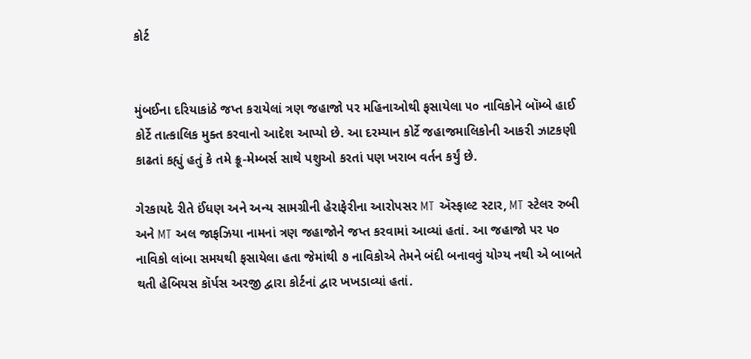કોર્ટ


મુંબઈના દરિયાકાંઠે જપ્ત કરાયેલાં ત્રણ જહાજો પર મહિનાઓથી ફસાયેલા ૫૦ નાવિકોને બૉમ્બે હાઈ કોર્ટે તાત્કાલિક મુક્ત કરવાનો આદેશ આપ્યો છે. આ દરમ્યાન કોર્ટે જહાજમાલિકોની આકરી ઝાટકણી કાઢતાં કહ્યું હતું કે તમે ક્રૂ-મેમ્બર્સ સાથે પશુઓ કરતાં પણ ખરાબ વર્તન કર્યું છે.

ગેરકાયદે રીતે ઈંધણ અને અન્ય સામગ્રીની હેરાફેરીના આરોપસર MT ઍસ્ફાલ્ટ સ્ટાર, MT સ્ટેલર રુબી અને MT અલ જાફઝિયા નામનાં ત્રણ જહાજોને જપ્ત કરવામાં આવ્યાં હતાં. આ જહાજો પર ૫૦ નાવિકો લાંબા સમયથી ફસાયેલા હતા જેમાંથી ૭ નાવિકોએ તેમને બંદી બનાવવું યોગ્ય નથી એ બાબતે થતી હેબિયસ કૉર્પસ અરજી દ્વારા કોર્ટનાં દ્વાર ખખડાવ્યાં હતાં.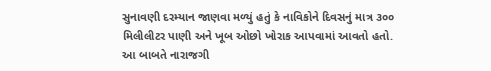સુનાવણી દરમ્યાન જાણવા મળ્યું હતું કે નાવિકોને દિવસનું માત્ર ૩૦૦ મિલીલીટર પાણી અને ખૂબ ઓછો ખોરાક આપવામાં આવતો હતો. આ બાબતે નારાજગી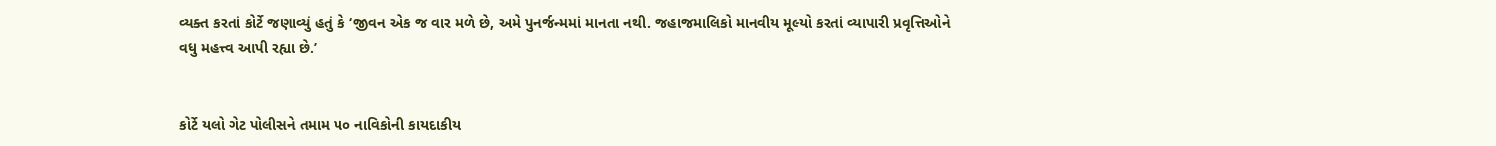વ્યક્ત કરતાં કોર્ટે જણાવ્યું હતું કે ‘જીવન એક જ વાર મળે છે, અમે પુનર્જન્મમાં માનતા નથી. જહાજમાલિકો માનવીય મૂલ્યો કરતાં વ્યાપારી પ્રવૃત્તિઓને વધુ મહત્ત્વ આપી રહ્યા છે.’


કોર્ટે યલો ગેટ પોલીસને તમામ ૫૦ નાવિકોની કાયદાકીય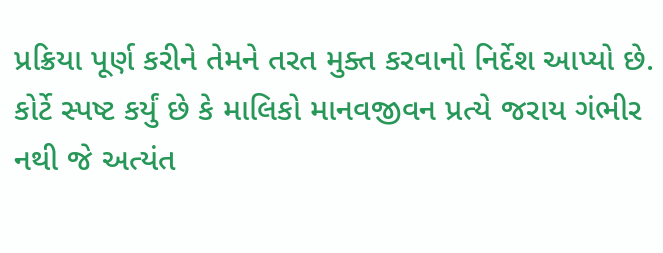પ્રક્રિયા પૂર્ણ કરીને તેમને તરત મુક્ત કરવાનો નિર્દેશ આપ્યો છે. કોર્ટે સ્પષ્ટ કર્યું છે કે માલિકો માનવજીવન પ્રત્યે જરાય ગંભીર નથી જે અત્યંત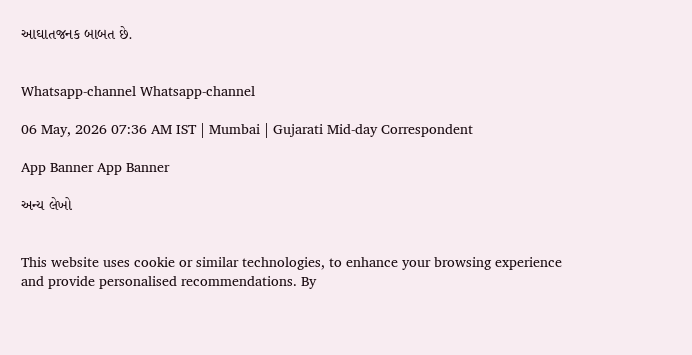આઘાતજનક બાબત છે.


Whatsapp-channel Whatsapp-channel

06 May, 2026 07:36 AM IST | Mumbai | Gujarati Mid-day Correspondent

App Banner App Banner

અન્ય લેખો


This website uses cookie or similar technologies, to enhance your browsing experience and provide personalised recommendations. By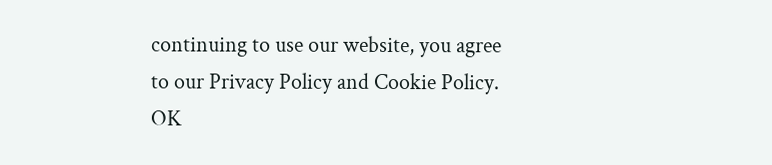continuing to use our website, you agree to our Privacy Policy and Cookie Policy. OK